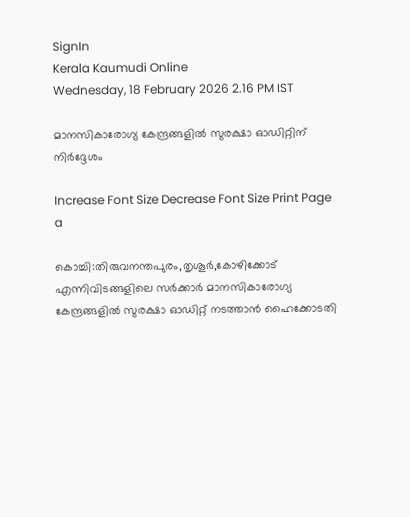SignIn
Kerala Kaumudi Online
Wednesday, 18 February 2026 2.16 PM IST

മാനസികാരോഗ്യ കേന്ദ്രങ്ങളിൽ സുരക്ഷാ ഓഡിറ്റിന് നിർദ്ദേശം

Increase Font Size Decrease Font Size Print Page
a

കൊച്ചി:തിരുവനന്തപുരം,തൃശൂർ,കോഴിക്കോട് എന്നിവിടങ്ങളിലെ സർക്കാർ മാനസികാരോഗ്യ കേന്ദ്രങ്ങളിൽ സുരക്ഷാ ഓഡിറ്റ് നടത്താൻ ഹൈക്കോടതി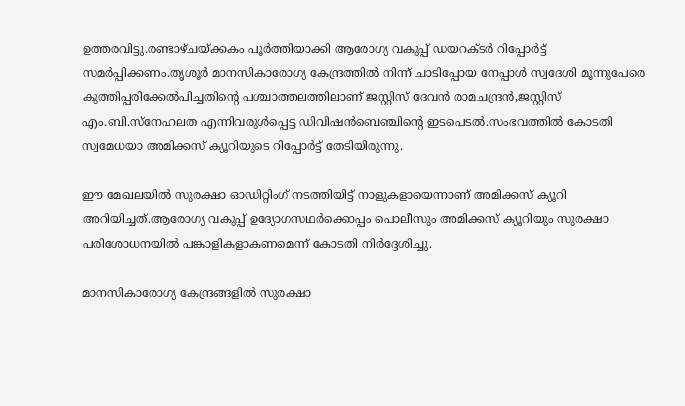ഉത്തരവിട്ടു.രണ്ടാഴ്ചയ്‌ക്കകം പൂർത്തിയാക്കി ആരോഗ്യ വകുപ്പ് ഡയറക്ടർ റിപ്പോർട്ട് സമർപ്പിക്കണം.തൃശൂർ മാനസികാരോഗ്യ കേന്ദ്രത്തിൽ നിന്ന് ചാടിപ്പോയ നേപ്പാൾ സ്വദേശി മൂന്നുപേരെ കുത്തിപ്പരിക്കേൽപിച്ചതിന്റെ പശ്ചാത്തലത്തിലാണ് ജസ്റ്റിസ് ദേവൻ രാമചന്ദ്രൻ,ജസ്റ്റിസ് എം.ബി.സ്നേഹലത എന്നിവരുൾപ്പെട്ട ഡിവിഷൻബെ‌ഞ്ചിന്റെ ഇടപെടൽ.സംഭവത്തിൽ കോടതി സ്വമേധയാ അമിക്കസ് ക്യൂറിയുടെ റിപ്പോർട്ട് തേടിയിരുന്നു.

ഈ മേഖലയിൽ സുരക്ഷാ ഓഡിറ്റിംഗ് നടത്തിയിട്ട് നാളുകളായെന്നാണ് അമിക്കസ് ക്യൂറി അറിയിച്ചത്.ആരോഗ്യ വകുപ്പ് ഉദ്യോഗസഥർക്കൊപ്പം പൊലീസും അമിക്കസ് ക്യൂറിയും സുരക്ഷാ പരിശോധനയിൽ പങ്കാളികളാകണമെന്ന് കോടതി നിർദ്ദേശിച്ചു.

മാനസികാരോഗ്യ കേന്ദ്രങ്ങളിൽ സുരക്ഷാ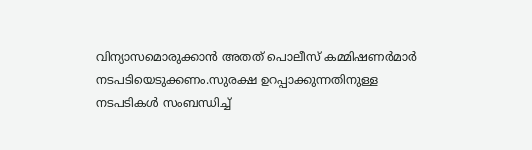വിന്യാസമൊരുക്കാൻ അതത് പൊലീസ് കമ്മിഷണർമാർ നടപടിയെടുക്കണം.സുരക്ഷ ഉറപ്പാക്കുന്നതിനുള്ള നടപടികൾ സംബന്ധിച്ച്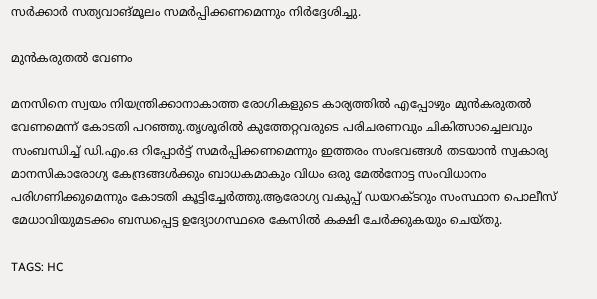സർക്കാർ സത്യവാങ്മൂലം സമർപ്പിക്കണമെന്നും നിർദ്ദേശിച്ചു.

മുൻകരുതൽ വേണം

മനസിനെ സ്വയം നിയന്ത്രിക്കാനാകാത്ത രോഗികളുടെ കാര്യത്തിൽ എപ്പോഴും മുൻകരുതൽ വേണമെന്ന് കോടതി പറഞ്ഞു.തൃശൂരിൽ കുത്തേറ്റവരുടെ പരിചരണവും ചികിത്സാച്ചെലവും സംബന്ധിച്ച് ഡി.എം.ഒ റിപ്പോർട്ട് സമർപ്പിക്കണമെന്നും ഇത്തരം സംഭവങ്ങൾ തടയാൻ സ്വകാര്യ മാനസികാരോഗ്യ കേന്ദ്രങ്ങൾക്കും ബാധകമാകും വിധം ഒരു മേൽനോട്ട സംവിധാനം പരിഗണിക്കുമെന്നും കോടതി കൂട്ടിച്ചേർത്തു.ആരോഗ്യ വകുപ്പ് ‌ഡയറക്ടറും സംസ്ഥാന പൊലീസ് മേധാവിയുമടക്കം ബന്ധപ്പെട്ട ഉദ്യോഗസ്ഥരെ കേസിൽ കക്ഷി ചേർക്കുകയും ചെയ്തു.

TAGS: HC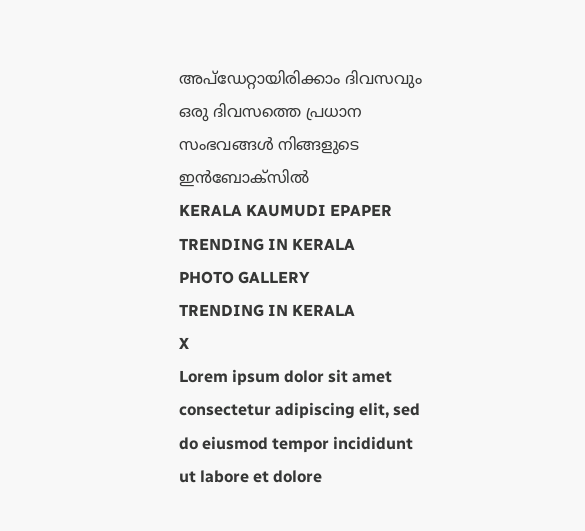അപ്ഡേറ്റായിരിക്കാം ദിവസവും
ഒരു ദിവസത്തെ പ്രധാന സംഭവങ്ങൾ നിങ്ങളുടെ ഇൻബോക്സിൽ
KERALA KAUMUDI EPAPER
TRENDING IN KERALA
PHOTO GALLERY
TRENDING IN KERALA
X
Lorem ipsum dolor sit amet
consectetur adipiscing elit, sed do eiusmod tempor incididunt ut labore et dolore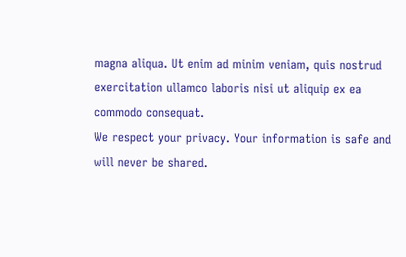magna aliqua. Ut enim ad minim veniam, quis nostrud exercitation ullamco laboris nisi ut aliquip ex ea commodo consequat.
We respect your privacy. Your information is safe and will never be shared.